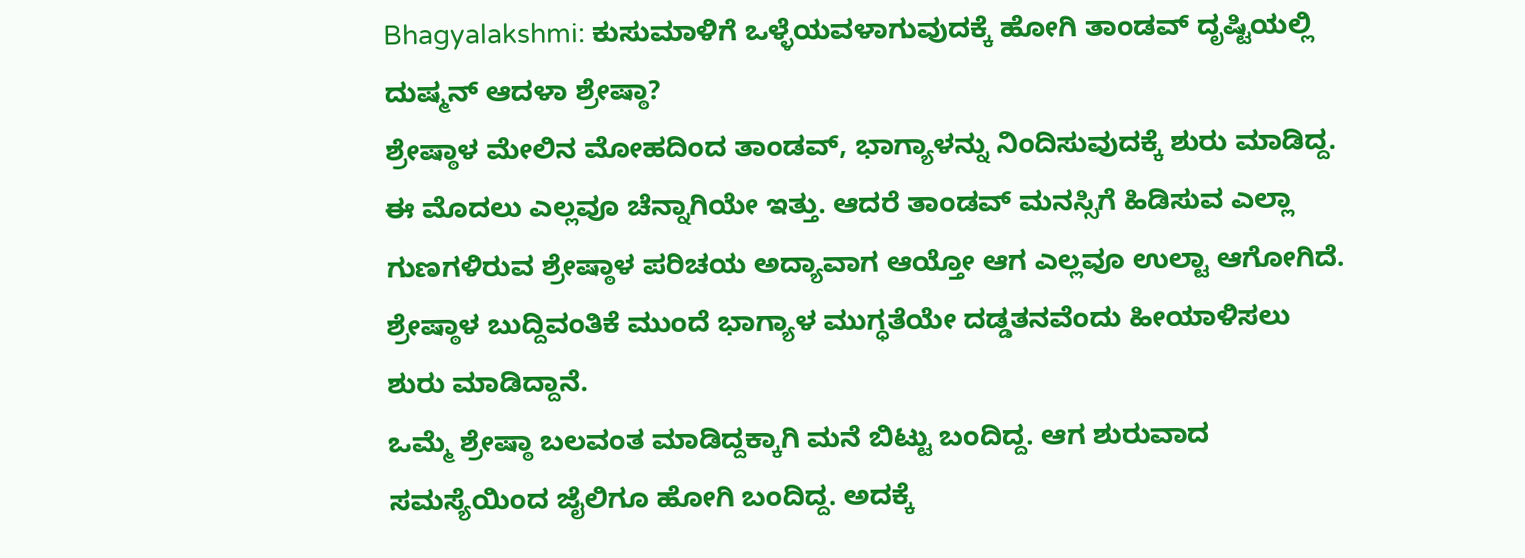Bhagyalakshmi: ಕುಸುಮಾಳಿಗೆ ಒಳ್ಳೆಯವಳಾಗುವುದಕ್ಕೆ ಹೋಗಿ ತಾಂಡವ್ ದೃಷ್ಟಿಯಲ್ಲಿ ದುಷ್ಮನ್ ಆದಳಾ ಶ್ರೇಷ್ಠಾ?
ಶ್ರೇಷ್ಠಾಳ ಮೇಲಿನ ಮೋಹದಿಂದ ತಾಂಡವ್, ಭಾಗ್ಯಾಳನ್ನು ನಿಂದಿಸುವುದಕ್ಕೆ ಶುರು ಮಾಡಿದ್ದ. ಈ ಮೊದಲು ಎಲ್ಲವೂ ಚೆನ್ನಾಗಿಯೇ ಇತ್ತು. ಆದರೆ ತಾಂಡವ್ ಮನಸ್ಸಿಗೆ ಹಿಡಿಸುವ ಎಲ್ಲಾ ಗುಣಗಳಿರುವ ಶ್ರೇಷ್ಠಾಳ ಪರಿಚಯ ಅದ್ಯಾವಾಗ ಆಯ್ತೋ ಆಗ ಎಲ್ಲವೂ ಉಲ್ಟಾ ಆಗೋಗಿದೆ. ಶ್ರೇಷ್ಠಾಳ ಬುದ್ದಿವಂತಿಕೆ ಮುಂದೆ ಭಾಗ್ಯಾಳ ಮುಗ್ಧತೆಯೇ ದಡ್ಡತನವೆಂದು ಹೀಯಾಳಿಸಲು ಶುರು ಮಾಡಿದ್ದಾನೆ.
ಒಮ್ಮೆ ಶ್ರೇಷ್ಠಾ ಬಲವಂತ ಮಾಡಿದ್ದಕ್ಕಾಗಿ ಮನೆ ಬಿಟ್ಟು ಬಂದಿದ್ದ. ಆಗ ಶುರುವಾದ ಸಮಸ್ಯೆಯಿಂದ ಜೈಲಿಗೂ ಹೋಗಿ ಬಂದಿದ್ದ. ಅದಕ್ಕೆ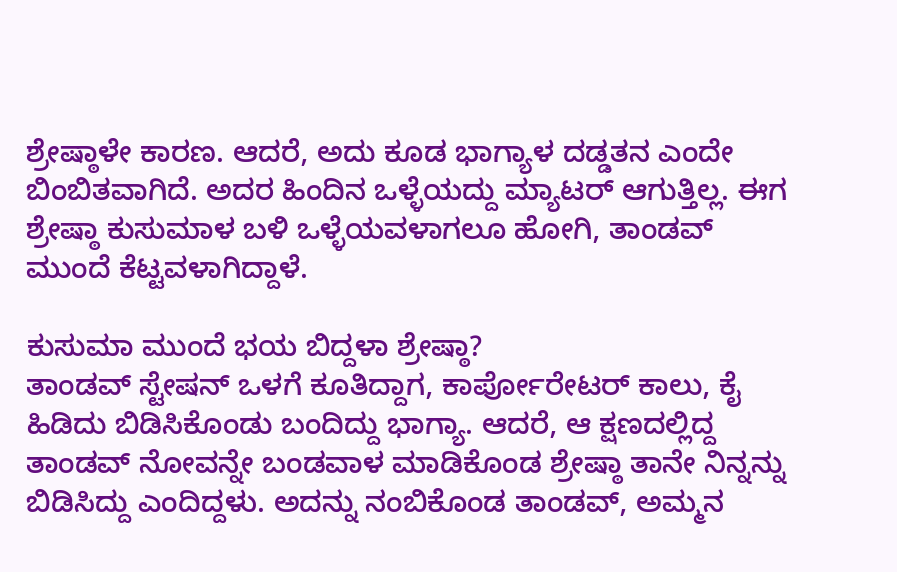ಶ್ರೇಷ್ಠಾಳೇ ಕಾರಣ. ಆದರೆ, ಅದು ಕೂಡ ಭಾಗ್ಯಾಳ ದಡ್ಡತನ ಎಂದೇ ಬಿಂಬಿತವಾಗಿದೆ. ಅದರ ಹಿಂದಿನ ಒಳ್ಳೆಯದ್ದು ಮ್ಯಾಟರ್ ಆಗುತ್ತಿಲ್ಲ. ಈಗ ಶ್ರೇಷ್ಠಾ ಕುಸುಮಾಳ ಬಳಿ ಒಳ್ಳೆಯವಳಾಗಲೂ ಹೋಗಿ, ತಾಂಡವ್ ಮುಂದೆ ಕೆಟ್ಟವಳಾಗಿದ್ದಾಳೆ.

ಕುಸುಮಾ ಮುಂದೆ ಭಯ ಬಿದ್ದಳಾ ಶ್ರೇಷ್ಠಾ?
ತಾಂಡವ್ ಸ್ಟೇಷನ್ ಒಳಗೆ ಕೂತಿದ್ದಾಗ, ಕಾರ್ಪೋರೇಟರ್ ಕಾಲು, ಕೈ ಹಿಡಿದು ಬಿಡಿಸಿಕೊಂಡು ಬಂದಿದ್ದು ಭಾಗ್ಯಾ. ಆದರೆ, ಆ ಕ್ಷಣದಲ್ಲಿದ್ದ ತಾಂಡವ್ ನೋವನ್ನೇ ಬಂಡವಾಳ ಮಾಡಿಕೊಂಡ ಶ್ರೇಷ್ಠಾ ತಾನೇ ನಿನ್ನನ್ನು ಬಿಡಿಸಿದ್ದು ಎಂದಿದ್ದಳು. ಅದನ್ನು ನಂಬಿಕೊಂಡ ತಾಂಡವ್, ಅಮ್ಮನ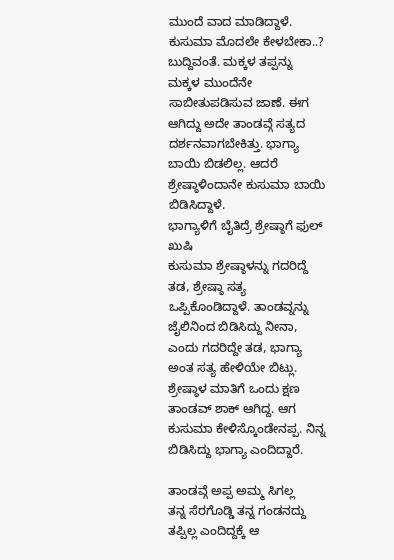ಮುಂದೆ ವಾದ ಮಾಡಿದ್ದಾಳೆ. ಕುಸುಮಾ ಮೊದಲೇ ಕೇಳಬೇಕಾ..? ಬುದ್ದಿವಂತೆ. ಮಕ್ಕಳ ತಪ್ಪನ್ನು ಮಕ್ಕಳ ಮುಂದೆನೇ ಸಾಬೀತುಪಡಿಸುವ ಜಾಣೆ. ಈಗ ಆಗಿದ್ದು ಅದೇ ತಾಂಡವ್ಗೆ ಸತ್ಯದ ದರ್ಶನವಾಗಬೇಕಿತ್ತು. ಭಾಗ್ಯಾ ಬಾಯಿ ಬಿಡಲಿಲ್ಲ. ಆದರೆ ಶ್ರೇಷ್ಠಾಳಿಂದಾನೇ ಕುಸುಮಾ ಬಾಯಿ ಬಿಡಿಸಿದ್ದಾಳೆ.
ಭಾಗ್ಯಾಳಿಗೆ ಬೈತಿದ್ರೆ ಶ್ರೇಷ್ಠಾಗೆ ಫುಲ್ ಖುಷಿ
ಕುಸುಮಾ ಶ್ರೇಷ್ಠಾಳನ್ನು ಗದರಿದ್ದೆ ತಡ, ಶ್ರೇಷ್ಠಾ ಸತ್ಯ ಒಪ್ಪಿಕೊಂಡಿದ್ದಾಳೆ. ತಾಂಡವ್ನನ್ನು ಜೈಲಿನಿಂದ ಬಿಡಿಸಿದ್ದು ನೀನಾ, ಎಂದು ಗದರಿದ್ದೇ ತಡ, ಭಾಗ್ಯಾ ಅಂತ ಸತ್ಯ ಹೇಳಿಯೇ ಬಿಟ್ಲು. ಶ್ರೇಷ್ಠಾಳ ಮಾತಿಗೆ ಒಂದು ಕ್ಷಣ ತಾಂಡವ್ ಶಾಕ್ ಆಗಿದ್ದ. ಆಗ ಕುಸುಮಾ ಕೇಳಿಸ್ಕೊಂಡೇನಪ್ಪ. ನಿನ್ನ ಬಿಡಿಸಿದ್ದು ಭಾಗ್ಯಾ ಎಂದಿದ್ದಾರೆ.

ತಾಂಡವ್ಗೆ ಅಪ್ಪ ಅಮ್ಮ ಸಿಗಲ್ಲ
ತನ್ನ ಸೆರಗೊಡ್ಡಿ ತನ್ನ ಗಂಡನದ್ದು ತಪ್ಪಿಲ್ಲ ಎಂದಿದ್ದಕ್ಕೆ ಆ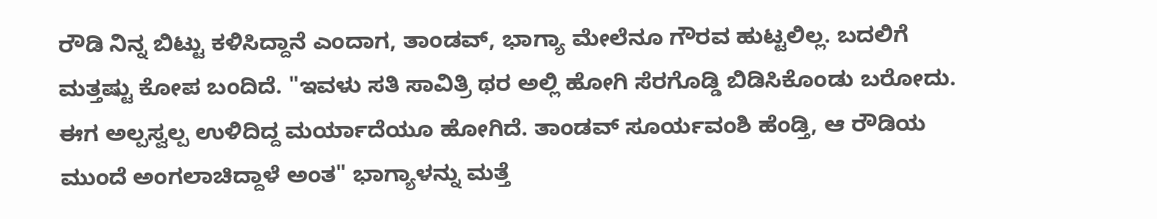ರೌಡಿ ನಿನ್ನ ಬಿಟ್ಟು ಕಳಿಸಿದ್ದಾನೆ ಎಂದಾಗ, ತಾಂಡವ್, ಭಾಗ್ಯಾ ಮೇಲೆನೂ ಗೌರವ ಹುಟ್ಟಲಿಲ್ಲ. ಬದಲಿಗೆ ಮತ್ತಷ್ಟು ಕೋಪ ಬಂದಿದೆ. "ಇವಳು ಸತಿ ಸಾವಿತ್ರಿ ಥರ ಅಲ್ಲಿ ಹೋಗಿ ಸೆರಗೊಡ್ಡಿ ಬಿಡಿಸಿಕೊಂಡು ಬರೋದು. ಈಗ ಅಲ್ಪಸ್ವಲ್ಪ ಉಳಿದಿದ್ದ ಮರ್ಯಾದೆಯೂ ಹೋಗಿದೆ. ತಾಂಡವ್ ಸೂರ್ಯವಂಶಿ ಹೆಂಡ್ತಿ, ಆ ರೌಡಿಯ ಮುಂದೆ ಅಂಗಲಾಚಿದ್ದಾಳೆ ಅಂತ" ಭಾಗ್ಯಾಳನ್ನು ಮತ್ತೆ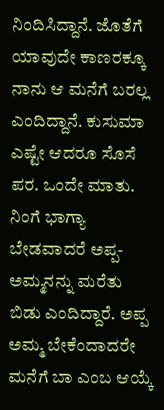ನಿಂದಿಸಿದ್ದಾನೆ. ಜೊತೆಗೆ ಯಾವುದೇ ಕಾಣರಕ್ಕೂ ನಾನು ಆ ಮನೆಗೆ ಬರಲ್ಲ ಎಂದಿದ್ದಾನೆ. ಕುಸುಮಾ ಎಷ್ಟೇ ಆದರೂ ಸೊಸೆ ಪರ. ಒಂದೇ ಮಾತು. ನಿಂಗೆ ಭಾಗ್ಯಾ ಬೇಡವಾದರೆ ಅಪ್ಪ- ಅಮ್ಮನನ್ನು ಮರೆತು ಬಿಡು ಎಂದಿದ್ದಾರೆ. ಅಪ್ಪ ಅಮ್ಮ ಬೇಕೆಂದಾದರೇ ಮನೆಗೆ ಬಾ ಎಂಬ ಆಯ್ಕೆ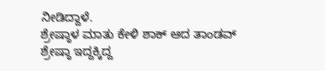ನೀಡಿದ್ದಾಳೆ.
ಶ್ರೇಷ್ಠಾಳ ಮಾತು ಕೇಳಿ ಶಾಕ್ ಆದ ತಾಂಡವ್
ಶ್ರೇಷ್ಠಾ ಇದ್ದಕ್ಕಿದ್ದ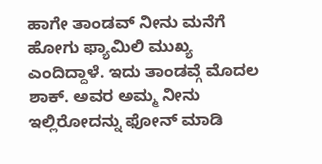ಹಾಗೇ ತಾಂಡವ್ ನೀನು ಮನೆಗೆ ಹೋಗು ಫ್ಯಾಮಿಲಿ ಮುಖ್ಯ ಎಂದಿದ್ದಾಳೆ. ಇದು ತಾಂಡವ್ಗೆ ಮೊದಲ ಶಾಕ್. ಅವರ ಅಮ್ಮ ನೀನು ಇಲ್ಲಿರೋದನ್ನು ಫೋನ್ ಮಾಡಿ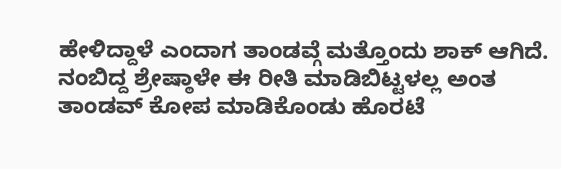ಹೇಳಿದ್ದಾಳೆ ಎಂದಾಗ ತಾಂಡವ್ಗೆ ಮತ್ತೊಂದು ಶಾಕ್ ಆಗಿದೆ. ನಂಬಿದ್ದ ಶ್ರೇಷ್ಠಾಳೇ ಈ ರೀತಿ ಮಾಡಿಬಿಟ್ಟಳಲ್ಲ ಅಂತ ತಾಂಡವ್ ಕೋಪ ಮಾಡಿಕೊಂಡು ಹೊರಟೆ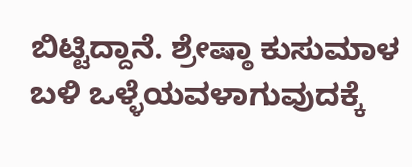ಬಿಟ್ಟಿದ್ದಾನೆ. ಶ್ರೇಷ್ಠಾ ಕುಸುಮಾಳ ಬಳಿ ಒಳ್ಳೆಯವಳಾಗುವುದಕ್ಕೆ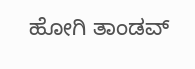ಹೋಗಿ ತಾಂಡವ್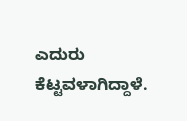ಎದುರು ಕೆಟ್ಟವಳಾಗಿದ್ದಾಳೆ.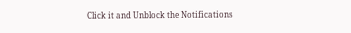Click it and Unblock the Notifications